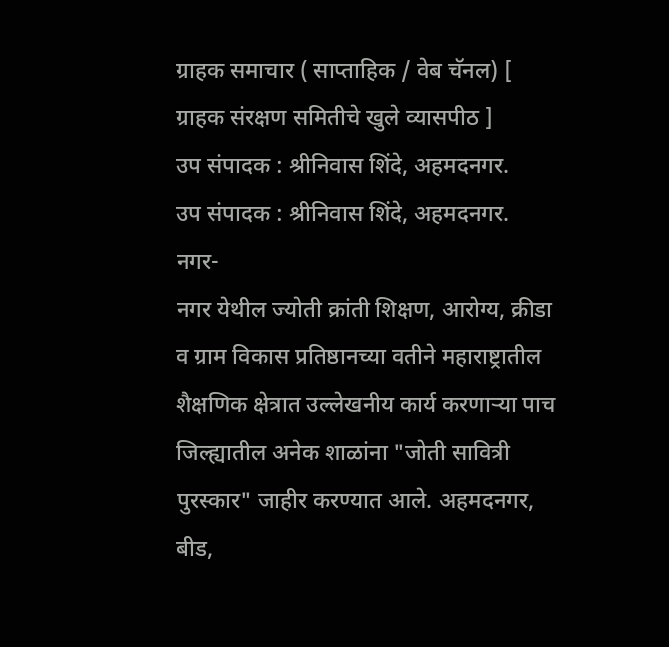ग्राहक समाचार ( साप्ताहिक / वेब चॅनल) [ ग्राहक संरक्षण समितीचे खुले व्यासपीठ ]
उप संपादक : श्रीनिवास शिंदे, अहमदनगर.
उप संपादक : श्रीनिवास शिंदे, अहमदनगर.
नगर-
नगर येथील ज्योती क्रांती शिक्षण, आरोग्य, क्रीडा व ग्राम विकास प्रतिष्ठानच्या वतीने महाराष्ट्रातील शैक्षणिक क्षेत्रात उल्लेखनीय कार्य करणाऱ्या पाच जिल्ह्यातील अनेक शाळांना "जोती सावित्री पुरस्कार" जाहीर करण्यात आले. अहमदनगर, बीड,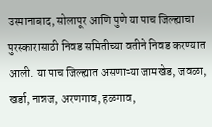उस्मानाबाद, सोलापूर आणि पुणे या पाच जिल्ह्याचा पुरस्कारासाठी निवड समितीच्या वतीने निवड करण्यात आली. या पाच जिल्ह्यात असणाऱ्या जामखेड, जवळा, खर्डा, नान्नज, अरणगाव, हळगाव,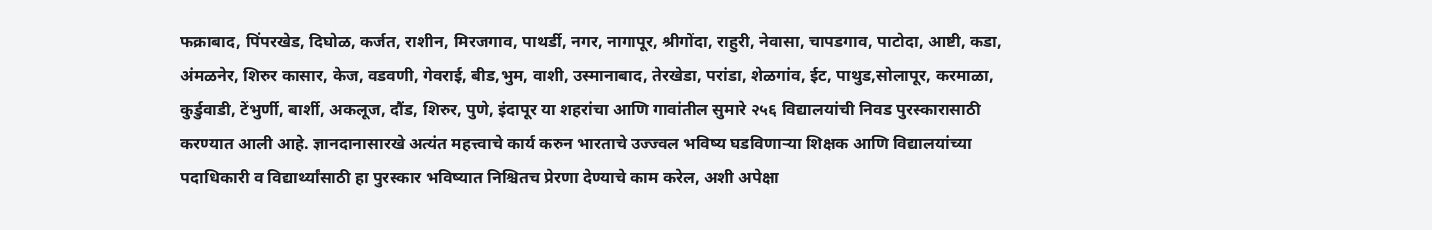फक्राबाद, पिंपरखेड, दिघोळ, कर्जत, राशीन, मिरजगाव, पाथर्डी, नगर, नागापूर, श्रीगोंदा, राहुरी, नेवासा, चापडगाव, पाटोदा, आष्टी, कडा, अंमळनेर, शिरुर कासार, केज, वडवणी, गेवराई, बीड,भुम, वाशी, उस्मानाबाद, तेरखेडा, परांडा, शेळगांव, ईट, पाथुड,सोलापूर, करमाळा, कुर्डुवाडी, टेंभुर्णी, बार्शी, अकलूज, दौंड, शिरुर, पुणे, इंदापूर या शहरांचा आणि गावांतील सुमारे २५६ विद्यालयांची निवड पुरस्कारासाठी करण्यात आली आहे. ज्ञानदानासारखे अत्यंत महत्त्वाचे कार्य करुन भारताचे उज्ज्वल भविष्य घडविणाऱ्या शिक्षक आणि विद्यालयांच्या पदाधिकारी व विद्यार्थ्यांसाठी हा पुरस्कार भविष्यात निश्चितच प्रेरणा देण्याचे काम करेल, अशी अपेक्षा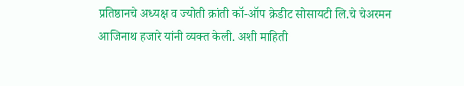प्रतिष्ठानचे अध्यक्ष व ज्योती क्रांती कॉ-ऑप क्रेडीट सोसायटी लि.चे चेअरमन आजिनाथ हजारे यांनी व्यक्त केली. अशी माहिती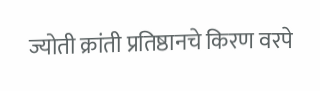ज्योती क्रांती प्रतिष्ठानचे किरण वरपे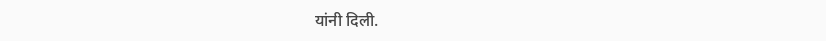यांनी दिली.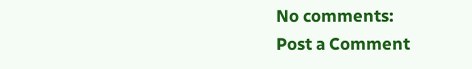No comments:
Post a Comment